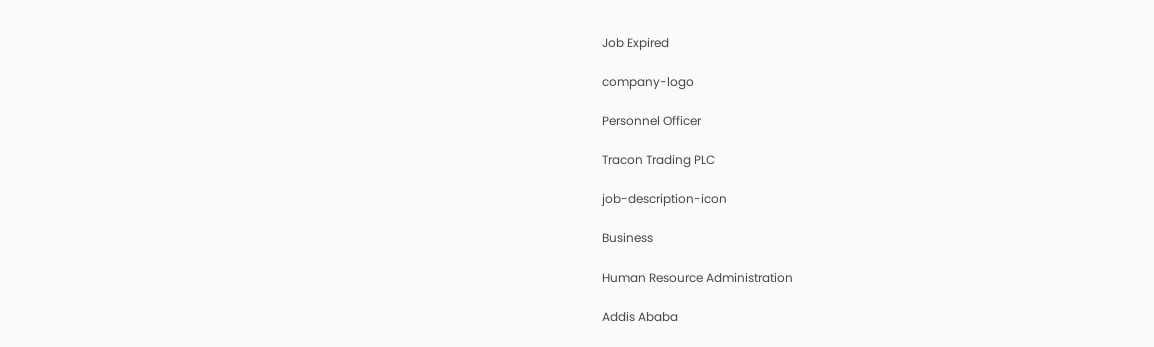Job Expired

company-logo

Personnel Officer

Tracon Trading PLC

job-description-icon

Business

Human Resource Administration

Addis Ababa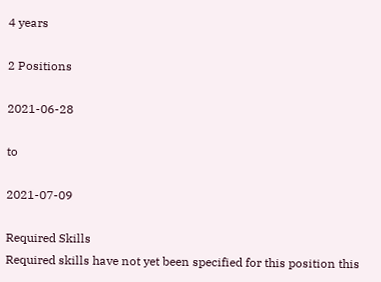4 years

2 Positions

2021-06-28

to

2021-07-09

Required Skills
Required skills have not yet been specified for this position this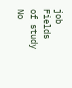job
Fields of study
No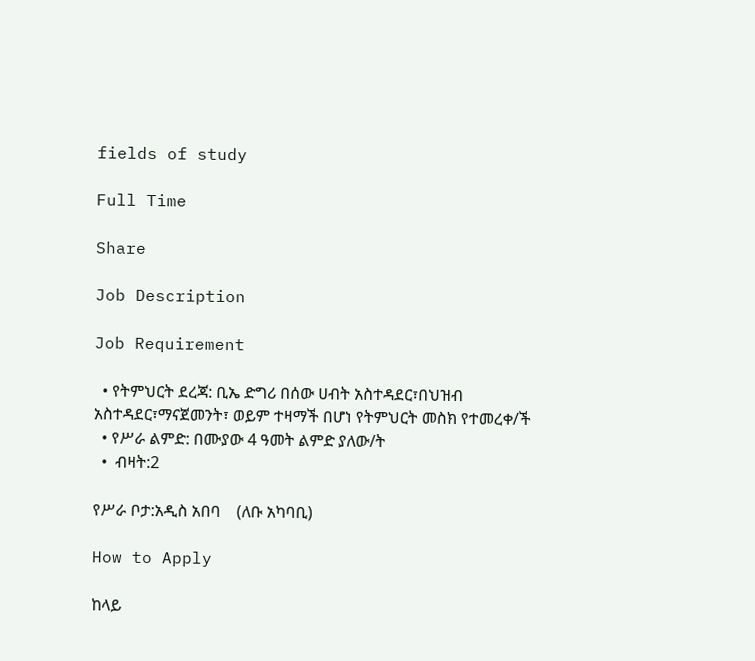fields of study

Full Time

Share

Job Description

Job Requirement

  • የትምህርት ደረጃ: ቢኤ ድግሪ በሰው ሀብት አስተዳደር፣በህዝብ አስተዳደር፣ማናጀመንት፣ ወይም ተዛማች በሆነ የትምህርት መስክ የተመረቀ/ች
  • የሥራ ልምድ: በሙያው 4 ዓመት ልምድ ያለው/ት
  •  ብዛት:2

የሥራ ቦታ:አዲስ አበባ    (ለቡ አካባቢ)

How to Apply

ከላይ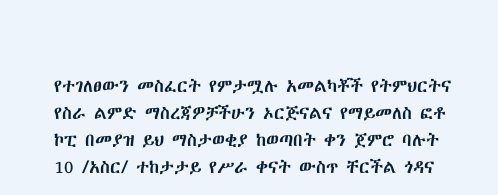የተገለፀውን መስፈርት የምታሟሉ አመልካቾች የትምህርትና የስራ ልምድ ማስረጃዎቻችሁን ኦርጅናልና የማይመለስ ፎቶ ኮፒ በመያዝ ይህ ማስታወቂያ ከወጣበት ቀን ጀምሮ ባሉት 10 /አስር/ ተከታታይ የሥራ ቀናት ውስጥ ቸርችል ጎዳና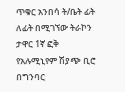ጥቁር አንበሳ ት/ቤት ፊት ለፊት በሚገኘው ትራኮን ታዋር 1ኛ ፎቅ የአሉሚኒየም ሽያጭ ቢሮ በግንባር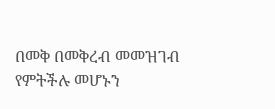በመቅ በመቅረብ መመዝገብ የምትችሉ መሆኑን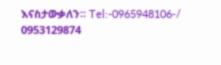እናስታውቃለን፡፡ Tel:-0965948106-/ 0953129874